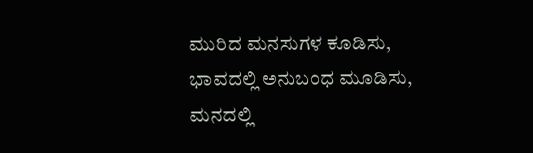ಮುರಿದ ಮನಸುಗಳ ಕೂಡಿಸು, ಭಾವದಲ್ಲಿ ಅನುಬಂಧ ಮೂಡಿಸು, ಮನದಲ್ಲಿ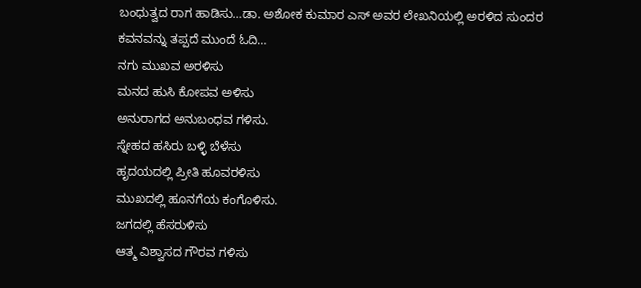ಬಂಧುತ್ವದ ರಾಗ ಹಾಡಿಸು…ಡಾ. ಅಶೋಕ ಕುಮಾರ ಎಸ್ ಅವರ ಲೇಖನಿಯಲ್ಲಿ ಅರಳಿದ ಸುಂದರ ಕವನವನ್ನು ತಪ್ಪದೆ ಮುಂದೆ ಓದಿ…
ನಗು ಮುಖವ ಅರಳಿಸು
ಮನದ ಹುಸಿ ಕೋಪವ ಅಳಿಸು
ಅನುರಾಗದ ಅನುಬಂಧವ ಗಳಿಸು.
ಸ್ನೇಹದ ಹಸಿರು ಬಳ್ಳಿ ಬೆಳೆಸು
ಹೃದಯದಲ್ಲಿ ಪ್ರೀತಿ ಹೂವರಳಿಸು
ಮುಖದಲ್ಲಿ ಹೂನಗೆಯ ಕಂಗೊಳಿಸು.
ಜಗದಲ್ಲಿ ಹೆಸರುಳಿಸು
ಆತ್ಮ ವಿಶ್ವಾಸದ ಗೌರವ ಗಳಿಸು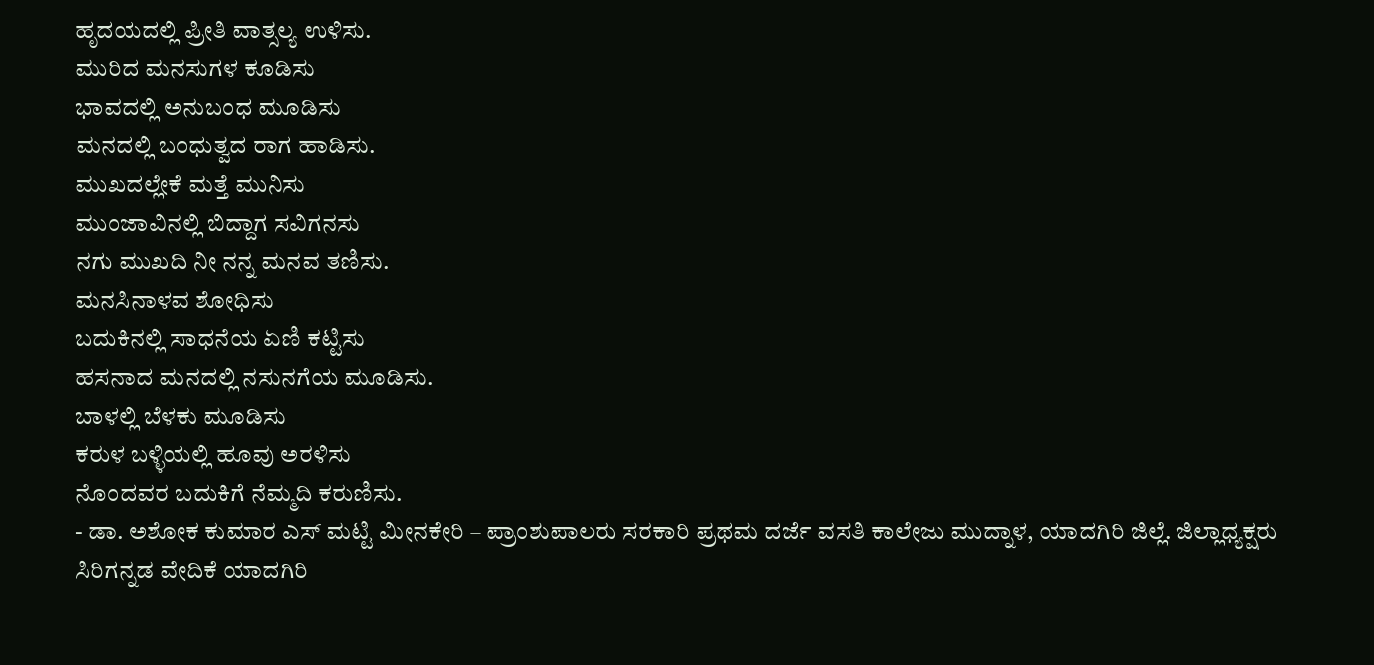ಹೃದಯದಲ್ಲಿ ಪ್ರೀತಿ ವಾತ್ಸಲ್ಯ ಉಳಿಸು.
ಮುರಿದ ಮನಸುಗಳ ಕೂಡಿಸು
ಭಾವದಲ್ಲಿ ಅನುಬಂಧ ಮೂಡಿಸು
ಮನದಲ್ಲಿ ಬಂಧುತ್ವದ ರಾಗ ಹಾಡಿಸು.
ಮುಖದಲ್ಲೇಕೆ ಮತ್ತೆ ಮುನಿಸು
ಮುಂಜಾವಿನಲ್ಲಿ ಬಿದ್ದಾಗ ಸವಿಗನಸು
ನಗು ಮುಖದಿ ನೀ ನನ್ನ ಮನವ ತಣಿಸು.
ಮನಸಿನಾಳವ ಶೋಧಿಸು
ಬದುಕಿನಲ್ಲಿ ಸಾಧನೆಯ ಏಣಿ ಕಟ್ಟಿಸು
ಹಸನಾದ ಮನದಲ್ಲಿ ನಸುನಗೆಯ ಮೂಡಿಸು.
ಬಾಳಲ್ಲಿ ಬೆಳಕು ಮೂಡಿಸು
ಕರುಳ ಬಳ್ಳಿಯಲ್ಲಿ ಹೂವು ಅರಳಿಸು
ನೊಂದವರ ಬದುಕಿಗೆ ನೆಮ್ಮದಿ ಕರುಣಿಸು.
- ಡಾ. ಅಶೋಕ ಕುಮಾರ ಎಸ್ ಮಟ್ಟಿ ಮೀನಕೇರಿ – ಪ್ರಾಂಶುಪಾಲರು ಸರಕಾರಿ ಪ್ರಥಮ ದರ್ಜೆ ವಸತಿ ಕಾಲೇಜು ಮುದ್ನಾಳ, ಯಾದಗಿರಿ ಜಿಲ್ಲೆ. ಜಿಲ್ಲಾಧ್ಯಕ್ಷರು ಸಿರಿಗನ್ನಡ ವೇದಿಕೆ ಯಾದಗಿರಿ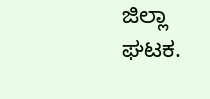ಜಿಲ್ಲಾ ಘಟಕ.